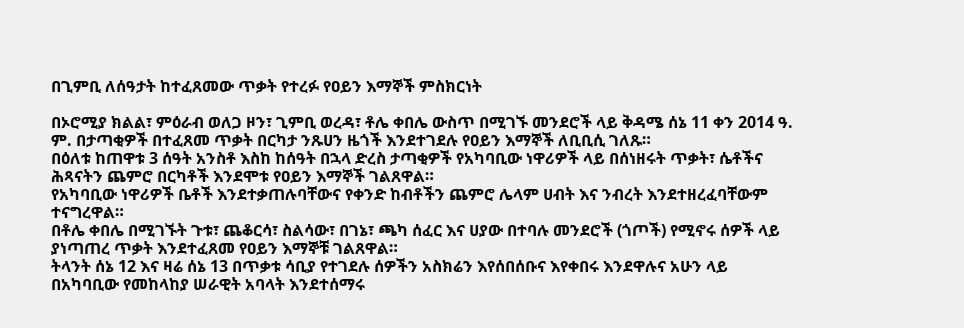በጊምቢ ለሰዓታት ከተፈጸመው ጥቃት የተረፉ የዐይን እማኞች ምስክርነት

በኦሮሚያ ክልል፣ ምዕራብ ወለጋ ዞን፣ ጊምቢ ወረዳ፣ ቶሌ ቀበሌ ውስጥ በሚገኙ መንደሮች ላይ ቅዳሜ ሰኔ 11 ቀን 2014 ዓ. ም. በታጣቂዎች በተፈጸመ ጥቃት በርካታ ንጹሀን ዜጎች እንደተገደሉ የዐይን እማኞች ለቢቢሲ ገለጹ።
በዕለቱ ከጠዋቱ 3 ሰዓት አንስቶ እስከ ከሰዓት በኋላ ድረስ ታጣቂዎች የአካባቢው ነዋሪዎች ላይ በሰነዘሩት ጥቃት፣ ሴቶችና ሕጻናትን ጨምሮ በርካቶች እንደሞቱ የዐይን እማኞች ገልጸዋል።
የአካባቢው ነዋሪዎች ቤቶች እንደተቃጠሉባቸውና የቀንድ ከብቶችን ጨምሮ ሌላም ሀብት እና ንብረት እንደተዘረፈባቸውም ተናግረዋል።
በቶሌ ቀበሌ በሚገኙት ጉቱ፣ ጨቆርሳ፣ ስልሳው፣ በገኔ፣ ጫካ ሰፈር እና ሀያው በተባሉ መንደሮች (ጎጦች) የሚኖሩ ሰዎች ላይ ያነጣጠረ ጥቃት እንደተፈጸመ የዐይን እማኞቹ ገልጸዋል።
ትላንት ሰኔ 12 እና ዛሬ ሰኔ 13 በጥቃቱ ሳቢያ የተገደሉ ሰዎችን አስክሬን እየሰበሰቡና እየቀበሩ እንደዋሉና አሁን ላይ በአካባቢው የመከላከያ ሠራዊት አባላት እንደተሰማሩ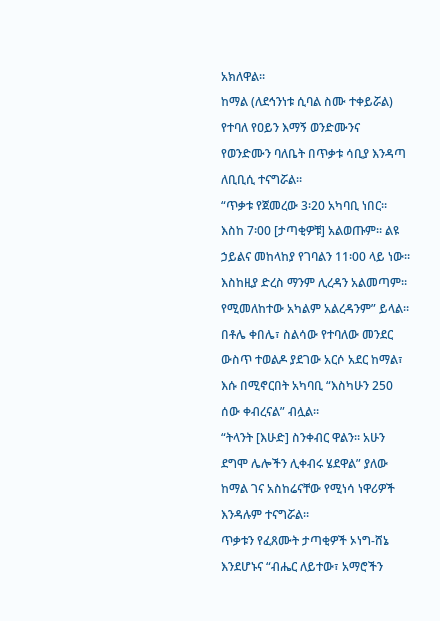አክለዋል።
ከማል (ለደኅንነቱ ሲባል ስሙ ተቀይሯል) የተባለ የዐይን እማኝ ወንድሙንና የወንድሙን ባለቤት በጥቃቱ ሳቢያ እንዳጣ ለቢቢሲ ተናግሯል።
“ጥቃቱ የጀመረው 3፡20 አካባቢ ነበር። እስከ 7፡00 [ታጣቂዎቹ] አልወጡም። ልዩ ኃይልና መከላከያ የገባልን 11፡00 ላይ ነው። እስከዚያ ድረስ ማንም ሊረዳን አልመጣም። የሚመለከተው አካልም አልረዳንም” ይላል።
በቶሌ ቀበሌ፣ ስልሳው የተባለው መንደር ውስጥ ተወልዶ ያደገው አርሶ አደር ከማል፣ እሱ በሚኖርበት አካባቢ “እስካሁን 250 ሰው ቀብረናል” ብሏል።
“ትላንት [እሁድ] ስንቀብር ዋልን። አሁን ደግሞ ሌሎችን ሊቀብሩ ሄደዋል” ያለው ከማል ገና አስከሬናቸው የሚነሳ ነዋሪዎች እንዳሉም ተናግሯል።
ጥቃቱን የፈጸሙት ታጣቂዎች ኦነግ-ሸኔ እንደሆኑና “ብሔር ለይተው፣ አማሮችን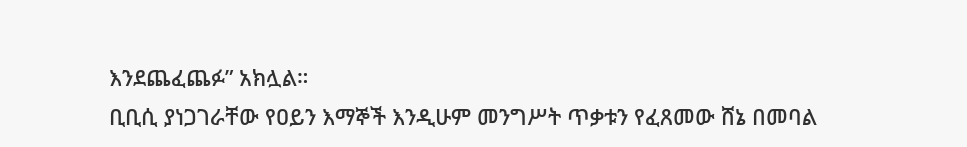እንደጨፈጨፉ” አክሏል።
ቢቢሲ ያነጋገራቸው የዐይን እማኞች እንዲሁም መንግሥት ጥቃቱን የፈጸመው ሸኔ በመባል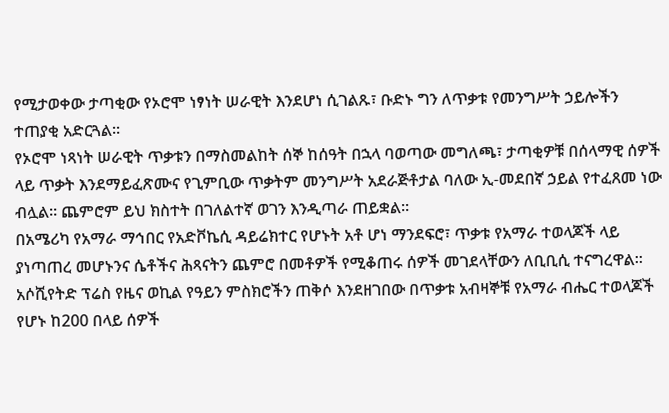የሚታወቀው ታጣቂው የኦሮሞ ነፃነት ሠራዊት እንደሆነ ሲገልጹ፣ ቡድኑ ግን ለጥቃቱ የመንግሥት ኃይሎችን ተጠያቂ አድርጓል።
የኦሮሞ ነጻነት ሠራዊት ጥቃቱን በማስመልከት ሰኞ ከሰዓት በኋላ ባወጣው መግለጫ፣ ታጣቂዎቹ በሰላማዊ ሰዎች ላይ ጥቃት እንደማይፈጽሙና የጊምቢው ጥቃትም መንግሥት አደራጅቶታል ባለው ኢ-መደበኛ ኃይል የተፈጸመ ነው ብሏል። ጨምሮም ይህ ክስተት በገለልተኛ ወገን እንዲጣራ ጠይቋል።
በአሜሪካ የአማራ ማኅበር የአድቮኬሲ ዳይሬክተር የሆኑት አቶ ሆነ ማንደፍሮ፣ ጥቃቱ የአማራ ተወላጆች ላይ ያነጣጠረ መሆኑንና ሴቶችና ሕጻናትን ጨምሮ በመቶዎች የሚቆጠሩ ሰዎች መገደላቸውን ለቢቢሲ ተናግረዋል።
አሶሺየትድ ፕሬስ የዜና ወኪል የዓይን ምስክሮችን ጠቅሶ እንደዘገበው በጥቃቱ አብዛኞቹ የአማራ ብሔር ተወላጆች የሆኑ ከ200 በላይ ሰዎች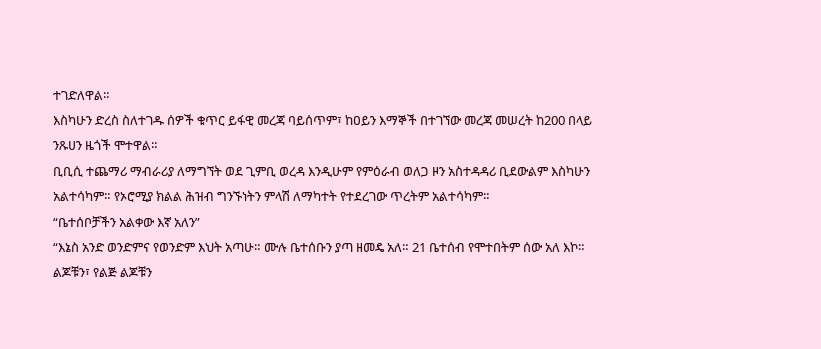ተገድለዋል።
እስካሁን ድረስ ስለተገዱ ሰዎች ቁጥር ይፋዊ መረጃ ባይሰጥም፣ ከዐይን እማኞች በተገኘው መረጃ መሠረት ከ200 በላይ ንጹሀን ዜጎች ሞተዋል።
ቢቢሲ ተጨማሪ ማብራሪያ ለማግኘት ወደ ጊምቢ ወረዳ እንዲሁም የምዕራብ ወለጋ ዞን አስተዳዳሪ ቢደውልም እስካሁን አልተሳካም። የኦሮሚያ ክልል ሕዝብ ግንኙነትን ምላሽ ለማካተት የተደረገው ጥረትም አልተሳካም።
“ቤተሰቦቻችን አልቀው እኛ አለን”
“እኔስ አንድ ወንድምና የወንድም እህት አጣሁ። ሙሉ ቤተሰቡን ያጣ ዘመዴ አለ። 21 ቤተሰብ የሞተበትም ሰው አለ እኮ። ልጆቹን፣ የልጅ ልጆቹን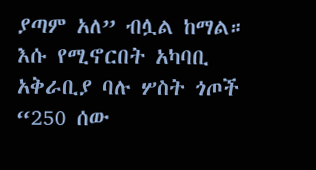ያጣም አለ” ብሏል ከማል።
እሱ የሚኖርበት አካባቢ አቅራቢያ ባሉ ሦስት ጎጦች “250 ሰው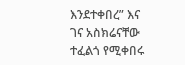እንደተቀበረ” እና ገና አስክሬናቸው ተፈልጎ የሚቀበሩ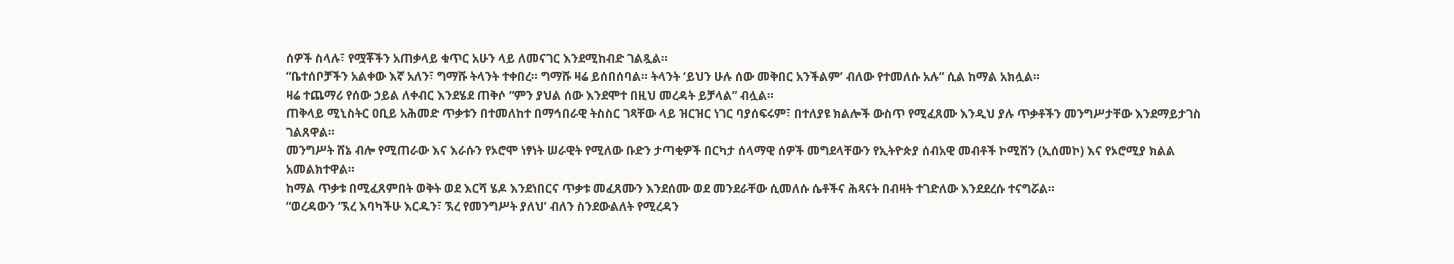ሰዎች ስላሉ፣ የሟቾችን አጠቃላይ ቁጥር አሁን ላይ ለመናገር እንደሚከብድ ገልጿል።
“ቤተሰቦቻችን አልቀው እኛ አለን፣ ግማሹ ትላንት ተቀበረ። ግማሹ ዛሬ ይሰበሰባል። ትላንት ‘ይህን ሁሉ ሰው መቅበር አንችልም’ ብለው የተመለሱ አሉ” ሲል ከማል አክሏል።
ዛሬ ተጨማሪ የሰው ኃይል ለቀብር እንደሄደ ጠቅሶ “ምን ያህል ሰው እንደሞተ በዚህ መረዳት ይቻላል” ብሏል።
ጠቅላይ ሚኒስትር ዐቢይ አሕመድ ጥቃቱን በተመለከተ በማኅበራዊ ትስስር ገጻቸው ላይ ዝርዝር ነገር ባያሰፍሩም፣ በተለያዩ ክልሎች ውስጥ የሚፈጸሙ እንዲህ ያሉ ጥቃቶችን መንግሥታቸው እንደማይታገስ ገልጸዋል።
መንግሥት ሸኔ ብሎ የሚጠራው እና እራሱን የኦሮሞ ነፃነት ሠራዊት የሚለው ቡድን ታጣቂዎች በርካታ ሰላማዊ ሰዎች መግደላቸውን የኢትዮጵያ ሰብአዊ መብቶች ኮሚሽን (ኢሰመኮ) እና የኦሮሚያ ክልል አመልክተዋል።
ከማል ጥቃቱ በሚፈጸምበት ወቅት ወደ እርሻ ሄዶ እንደነበርና ጥቃቱ መፈጸሙን እንደሰሙ ወደ መንደራቸው ሲመለሱ ሴቶችና ሕጻናት በብዛት ተገድለው እንደደረሱ ተናግሯል።
“ወረዳውን ‘ኧረ እባካችሁ እርዱን፣ ኧረ የመንግሥት ያለህ’ ብለን ስንደውልለት የሚረዳን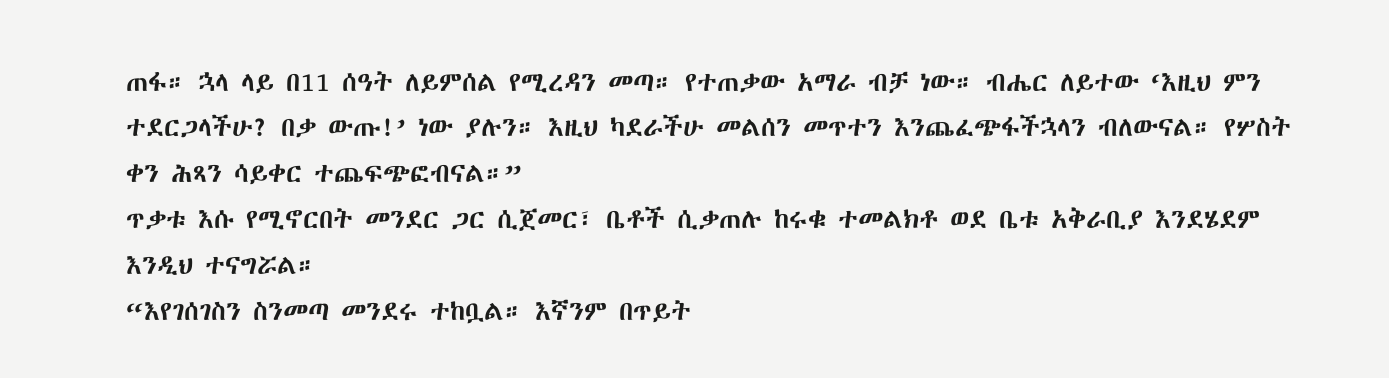ጠፋ። ኋላ ላይ በ11 ሰዓት ለይምሰል የሚረዳን መጣ። የተጠቃው አማራ ብቻ ነው። ብሔር ለይተው ‘እዚህ ምን ተደርጋላችሁ? በቃ ውጡ!’ ነው ያሉን። እዚህ ካደራችሁ መልሰን መጥተን እንጨፈጭፋችኋላን ብለውናል። የሦስት ቀን ሕጻን ሳይቀር ተጨፍጭፎብናል።”
ጥቃቱ እሱ የሚኖርበት መንደር ጋር ሲጀመር፣ ቤቶች ሲቃጠሉ ከሩቁ ተመልክቶ ወደ ቤቱ አቅራቢያ እንደሄደም እንዲህ ተናግሯል።
“እየገሰገስን ስንመጣ መንደሩ ተከቧል። እኛንም በጥይት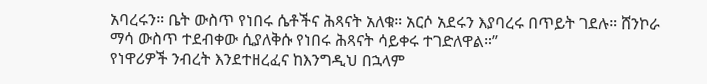አባረሩን። ቤት ውስጥ የነበሩ ሴቶችና ሕጻናት አለቁ። አርሶ አደሩን እያባረሩ በጥይት ገደሉ። ሸንኮራ ማሳ ውስጥ ተደብቀው ሲያለቅሱ የነበሩ ሕጻናት ሳይቀሩ ተገድለዋል።”
የነዋሪዎች ንብረት እንደተዘረፈና ከእንግዲህ በኋላም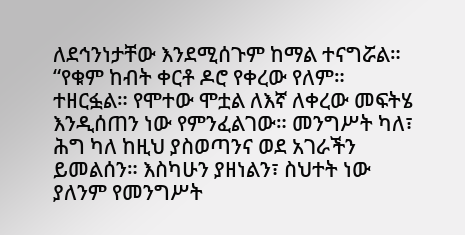ለደኅንነታቸው እንደሚሰጉም ከማል ተናግሯል።
“የቁም ከብት ቀርቶ ዶሮ የቀረው የለም። ተዘርፏል። የሞተው ሞቷል ለእኛ ለቀረው መፍትሄ እንዲሰጠን ነው የምንፈልገው። መንግሥት ካለ፣ ሕግ ካለ ከዚህ ያስወጣንና ወደ አገራችን ይመልሰን። እስካሁን ያዘነልን፣ ስህተት ነው ያለንም የመንግሥት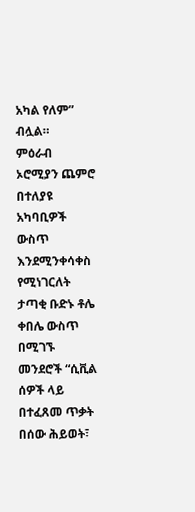አካል የለም” ብሏል።
ምዕራብ ኦሮሚያን ጨምሮ በተለያዩ አካባቢዎች ውስጥ እንደሚንቀሳቀስ የሚነገርለት ታጣቂ ቡድኑ ቶሌ ቀበሌ ውስጥ በሚገኙ መንደሮች “ሲቪል ሰዎች ላይ በተፈጸመ ጥቃት በሰው ሕይወት፣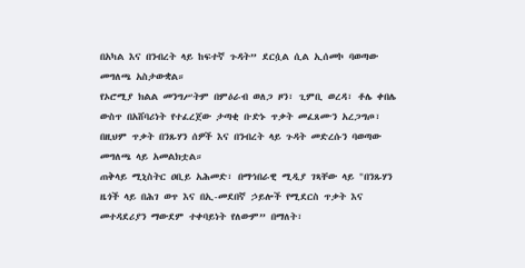በአካል እና በንብረት ላይ ከፍተኛ ጉዳት” ደርሷል ሲል ኢሰመኮ ባወጣው መግለጫ አስታውቋል።
የኦሮሚያ ክልል መንግሥትም በምዕራብ ወለጋ ዞን፣ ጊምቢ ወረዳ፣ ቶሌ ቀበሌ ውስጥ በአሸባሪነት የተፈረጀው ታጣቂ ቡድኑ ጥቃት መፈጸሙን አረጋግጦ፣ በዚህም ጥቃት በንጹሃን ሰዎች እና በንብረት ላይ ጉዳት መድረሱን ባወጣው መግለጫ ላይ አመልክቷል።
ጠቅላይ ሚኒስትር ዐቢይ አሕመድ፣ በማኅበራዊ ሚዲያ ገጻቸው ላይ "በንጹሃን ዜጎች ላይ በሕገ ወጥ እና በኢ-መደበኛ ኃይሎች የሚደርስ ጥቃት እና መተዳደሪያን ማውደም ተቀባይነት የለውም” በማለት፣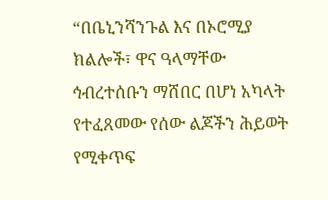“በቤኒንሻንጉል እና በኦሮሚያ ክልሎች፣ ዋና ዓላማቸው ኅብረተሰቡን ማሸበር በሆነ አካላት የተፈጸመው የሰው ልጆችን ሕይወት የሚቀጥፍ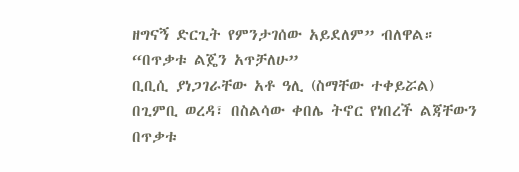ዘግናኝ ድርጊት የምንታገሰው አይደለም” ብለዋል።
“በጥቃቱ ልጄን አጥቻለሁ”
ቢቢሲ ያነጋገራቸው አቶ ዓሊ (ስማቸው ተቀይሯል) በጊምቢ ወረዳ፣ በስልሳው ቀበሌ ትኖር የነበረች ልጃቸውን በጥቃቱ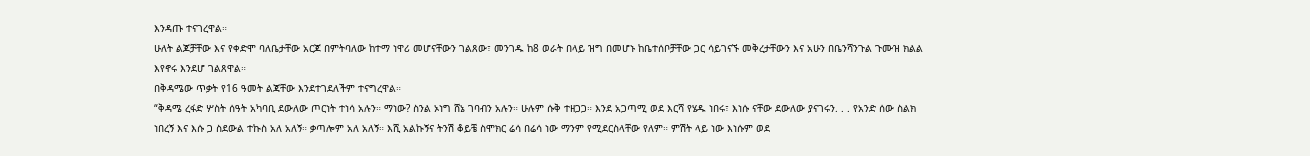እንዳጡ ተናገረዋል።
ሁለት ልጆቻቸው እና የቀድሞ ባለቤታቸው አርጆ በምትባለው ከተማ ነዋሪ መሆናቸውን ገልጸው፣ መንገዱ ከ8 ወራት በላይ ዝግ በመሆኑ ከቤተሰቦቻቸው ጋር ሳይገናኙ መቅረታቸውን እና አሁን በቤንሻንጉል ጉሙዝ ክልል እየኖሩ እንደሆ ገልጸዋል።
በቅዳሜው ጥቃት የ16 ዓመት ልጃቸው እንደተገደለችም ተናግረዋል።
“ቅዳሜ ረፋድ ሦስት ሰዓት አካባቢ ደውለው ጦርነት ተነሳ አሉን። ማነው? ስንል ኦነግ ሸኔ ገባብን አሉን። ሁሉም ሱቅ ተዘጋጋ። እንደ አጋጣሚ ወደ እርሻ የሄዱ ነበሩ፣ እነሱ ናቸው ደውለው ያናገሩን. . . የአንድ ሰው ስልክ ነበረኝ እና እሱ ጋ ስደውል ተኩስ አለ አለኝ። ቃጣሎም አለ አለኝ። እሺ አልኩኝና ትንሽ ቆይቼ ስሞክር ሬሳ በሬሳ ነው ማንም የሚደርስላቸው የለም። ምሽት ላይ ነው እነሱም ወደ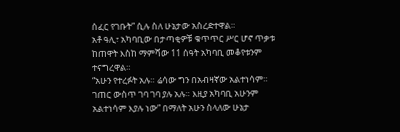ሰፈር የገቡት” ሲሉ ስለ ሁኔታው አስረድተዋል።
አቶ ዓሊ፣ አካባቢው በታጣቂዎቹ ቁጥጥር ሥር ሆኖ ጥቃቱ ከጠዋት እስከ ማምሻው 11 ሰዓት አካባቢ መቆየቱንም ተናግረዋል።
“አሁን የተረፉት አሉ። ሬሳው ግን በአብዛኛው አልተነሳም። ገጠር ውስጥ ገባ ገባ ያሉ አሉ። እዚያ አካባቢ አሁንም አልተነሳም እያሉ ነው” በማለት አሁን ስላለው ሁኔታ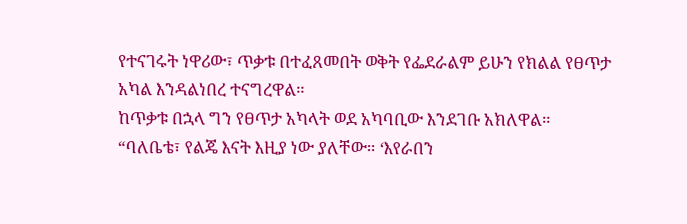የተናገሩት ነዋሪው፣ ጥቃቱ በተፈጸመበት ወቅት የፌደራልም ይሁን የክልል የፀጥታ አካል እንዳልነበረ ተናግረዋል።
ከጥቃቱ በኋላ ግን የፀጥታ አካላት ወደ አካባቢው እንደገቡ አክለዋል።
“ባለቤቴ፣ የልጄ እናት እዚያ ነው ያለቸው። ‘እየራበን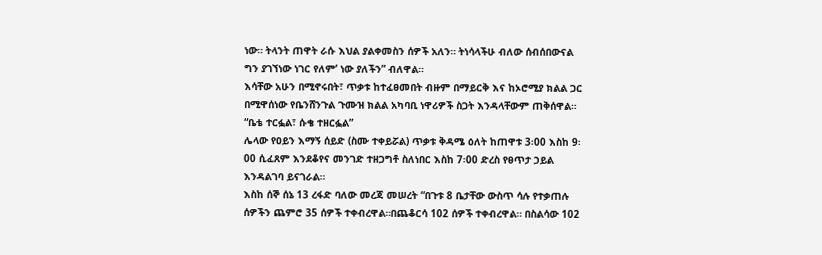ነው። ትላንት ጠዋት ራሱ እህል ያልቀመስን ሰዎች አለን። ትነሳላችሁ ብለው ሰብሰበውናል ግን ያገኘነው ነገር የለም’ ነው ያለችን” ብለዋል።
እሳቸው አሁን በሚኖሩበት፣ ጥቃቱ ከተፈፀመበት ብዙም በማይርቅ እና ከኦሮሚያ ክልል ጋር በሚዋሰነው የቤንሸንጉል ጉሙዝ ክልል አካባቢ ነዋሪዎች ስጋት እንዳላቸውም ጠቅሰዋል።
“ቤቴ ተርፏል፣ ሱቄ ተዘርፏል”
ሌላው የዐይን እማኝ ሰይድ (ስሙ ተቀይሯል) ጥቃቱ ቅዳሜ ዕለት ከጠዋቱ 3፡00 እስከ 9፡00 ሲፈጸም እንደቆየና መንገድ ተዘጋግቶ ስለነበር እስከ 7፡00 ድረስ የፀጥታ ኃይል እንዳልገባ ይናገራል።
እስከ ሰኞ ሰኔ 13 ረፋድ ባለው መረጃ መሠረት “በጉቱ 8 ቤታቸው ውስጥ ሳሉ የተቃጠሉ ሰዎችን ጨምሮ 35 ሰዎች ተቀብረዋል።በጨቆርሳ 102 ሰዎች ተቀብረዋል። በስልሳው 102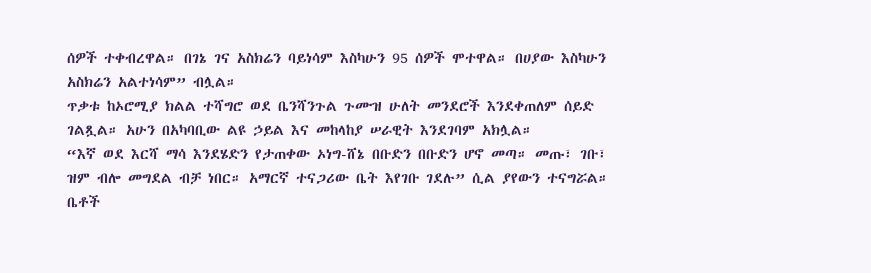ሰዎች ተቀብረዋል። በገኔ ገና አስክሬን ባይነሳም እስካሁን 95 ሰዎች ሞተዋል። በሀያው እስካሁን አስክሬን አልተነሳም” ብሏል።
ጥቃቱ ከኦሮሚያ ክልል ተሻግሮ ወደ ቤንሻንጉል ጉሙዝ ሁለት መንደሮች እንደቀጠለም ሰይድ ገልጿል። አሁን በአካባቢው ልዩ ኃይል እና መከላከያ ሠራዊት እንደገባም አክሏል።
“እኛ ወደ እርሻ ማሳ እንደሄድን የታጠቀው ኦነግ-ሸኔ በቡድን በቡድን ሆኖ መጣ። መጡ፣ ገቡ፣ ዝም ብሎ መግደል ብቻ ነበር። አማርኛ ተናጋሪው ቤት እየገቡ ገደሉ” ሲል ያየውን ተናግሯል።
ቤቶች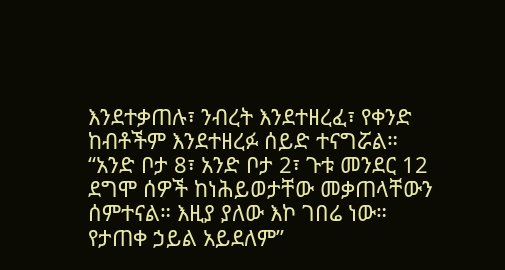እንደተቃጠሉ፣ ንብረት እንደተዘረፈ፣ የቀንድ ከብቶችም እንደተዘረፉ ሰይድ ተናግሯል።
“አንድ ቦታ 8፣ አንድ ቦታ 2፣ ጉቱ መንደር 12 ደግሞ ሰዎች ከነሕይወታቸው መቃጠላቸውን ሰምተናል። እዚያ ያለው እኮ ገበሬ ነው። የታጠቀ ኃይል አይደለም”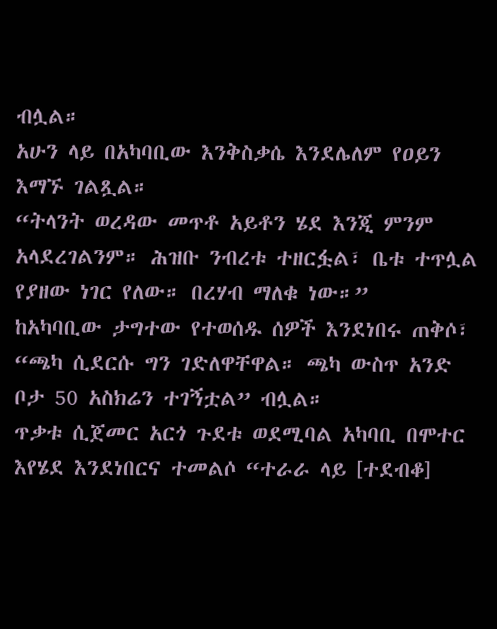ብሏል።
አሁን ላይ በአካባቢው እንቅስቃሴ እንደሌለም የዐይን እማኙ ገልጿል።
“ትላንት ወረዳው መጥቶ አይቶን ሄደ እንጂ ምንም አላደረገልንም። ሕዝቡ ንብረቱ ተዘርፏል፣ ቤቱ ተጥሏል የያዘው ነገር የለው። በረሃብ ማለቁ ነው።”
ከአካባቢው ታግተው የተወሰዱ ሰዎች እንደነበሩ ጠቅሶ፣ “ጫካ ሲደርሱ ግን ገድለዋቸዋል። ጫካ ውስጥ አንድ ቦታ 50 አስክሬን ተገኝቷል” ብሏል።
ጥቃቱ ሲጀመር አርጎ ጉደቱ ወደሚባል አካባቢ በሞተር እየሄደ እንደነበርና ተመልሶ “ተራራ ላይ [ተደብቆ]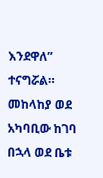እንደዋለ” ተናግሯል።
መከላከያ ወደ አካባቢው ከገባ በኋላ ወደ ቤቱ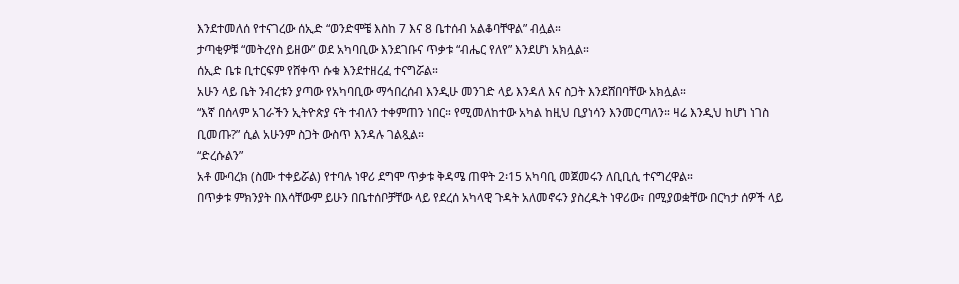እንደተመለሰ የተናገረው ሰኢድ “ወንድሞቼ እስከ 7 እና 8 ቤተሰብ አልቆባቸዋል” ብሏል።
ታጣቂዎቹ “መትረየስ ይዘው” ወደ አካባቢው እንደገቡና ጥቃቱ “ብሔር የለየ” እንደሆነ አክሏል።
ሰኢድ ቤቱ ቢተርፍም የሸቀጥ ሱቁ እንደተዘረፈ ተናግሯል።
አሁን ላይ ቤት ንብረቱን ያጣው የአካባቢው ማኅበረሰብ እንዲሁ መንገድ ላይ እንዳለ እና ስጋት እንደሸበባቸው አክሏል።
“እኛ በሰላም አገራችን ኢትዮጵያ ናት ተብለን ተቀምጠን ነበር። የሚመለከተው አካል ከዚህ ቢያነሳን እንመርጣለን። ዛሬ እንዲህ ከሆነ ነገስ ቢመጡ?” ሲል አሁንም ስጋት ውስጥ እንዳሉ ገልጿል።
“ድረሱልን”
አቶ ሙባረክ (ስሙ ተቀይሯል) የተባሉ ነዋሪ ደግሞ ጥቃቱ ቅዳሜ ጠዋት 2፡15 አካባቢ መጀመሩን ለቢቢሲ ተናግረዋል።
በጥቃቱ ምክንያት በእሳቸውም ይሁን በቤተሰቦቻቸው ላይ የደረሰ አካላዊ ጉዳት አለመኖሩን ያስረዱት ነዋሪው፣ በሚያወቋቸው በርካታ ሰዎች ላይ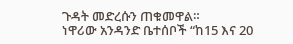ጉዳት መድረሱን ጠቁመዋል።
ነዋሪው አንዳንድ ቤተሰቦች “ከ15 እና 20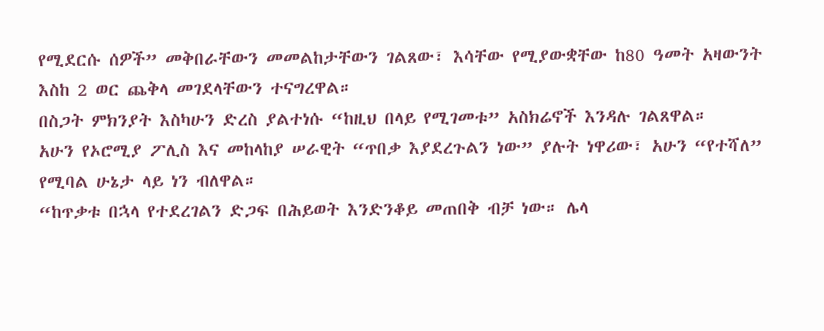የሚደርሱ ሰዎች” መቅበራቸውን መመልከታቸውን ገልጸው፣ እሳቸው የሚያውቋቸው ከ80 ዓመት አዛውንት እስከ 2 ወር ጨቅላ መገደላቸውን ተናግረዋል።
በስጋት ምክንያት እስካሁን ድረስ ያልተነሱ “ከዚህ በላይ የሚገመቱ” አስክሬኖች እንዳሉ ገልጸዋል።
አሁን የኦሮሚያ ፖሊስ እና መከላከያ ሠራዊት “ጥበቃ እያደረጉልን ነው” ያሉት ነዋሪው፣ አሁን “የተሻለ” የሚባል ሁኔታ ላይ ነን ብለዋል።
“ከጥቃቱ በኋላ የተደረገልን ድጋፍ በሕይወት እንድንቆይ መጠበቅ ብቻ ነው። ሌላ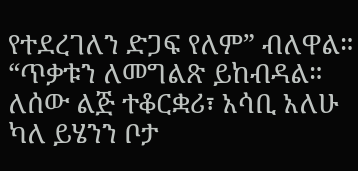የተደረገለን ድጋፍ የለም” ብለዋል።
“ጥቃቱን ለመግልጽ ይከብዳል። ለሰው ልጅ ተቆርቋሪ፣ አሳቢ አለሁ ካለ ይሄንን ቦታ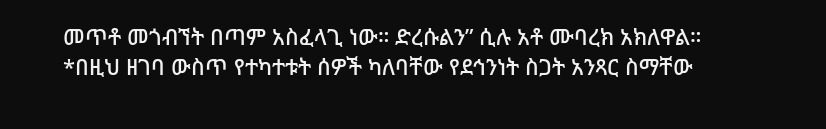መጥቶ መጎብኘት በጣም አስፈላጊ ነው። ድረሱልን” ሲሉ አቶ ሙባረክ አክለዋል።
*በዚህ ዘገባ ውስጥ የተካተቱት ሰዎች ካለባቸው የደኅንነት ስጋት አንጻር ስማቸው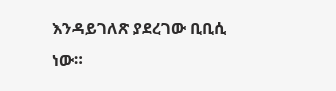እንዳይገለጽ ያደረገው ቢቢሲ ነው።